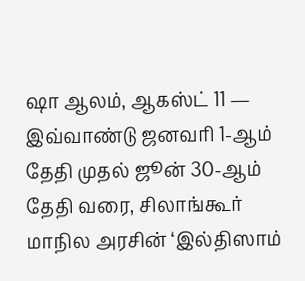ஷா ஆலம், ஆகஸ்ட் 11 — இவ்வாண்டு ஜனவரி 1-ஆம் தேதி முதல் ஜூன் 30-ஆம் தேதி வரை, சிலாங்கூர் மாநில அரசின் ‘இல்திஸாம்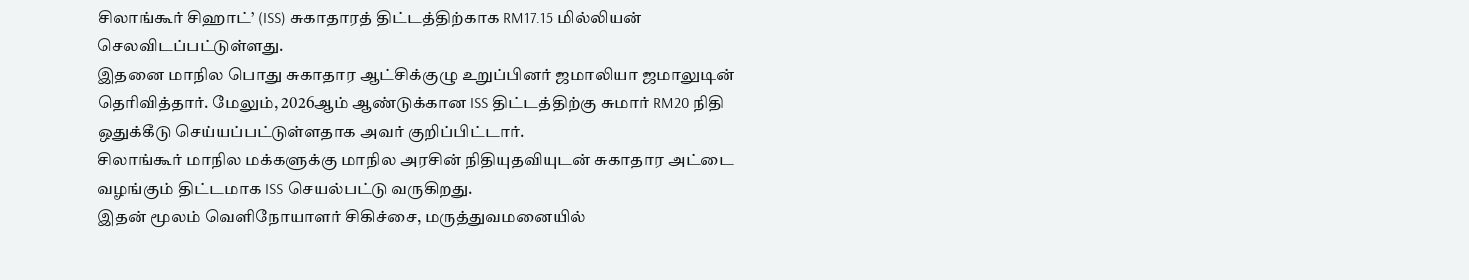சிலாங்கூர் சிஹாட்’ (ISS) சுகாதாரத் திட்டத்திற்காக RM17.15 மில்லியன் செலவிடப்பட்டுள்ளது.
இதனை மாநில பொது சுகாதார ஆட்சிக்குழு உறுப்பினர் ஜமாலியா ஜமாலுடின் தெரிவித்தார். மேலும், 2026ஆம் ஆண்டுக்கான ISS திட்டத்திற்கு சுமார் RM20 நிதி ஒதுக்கீடு செய்யப்பட்டுள்ளதாக அவர் குறிப்பிட்டார்.
சிலாங்கூர் மாநில மக்களுக்கு மாநில அரசின் நிதியுதவியுடன் சுகாதார அட்டை வழங்கும் திட்டமாக ISS செயல்பட்டு வருகிறது.
இதன் மூலம் வெளிநோயாளர் சிகிச்சை, மருத்துவமனையில்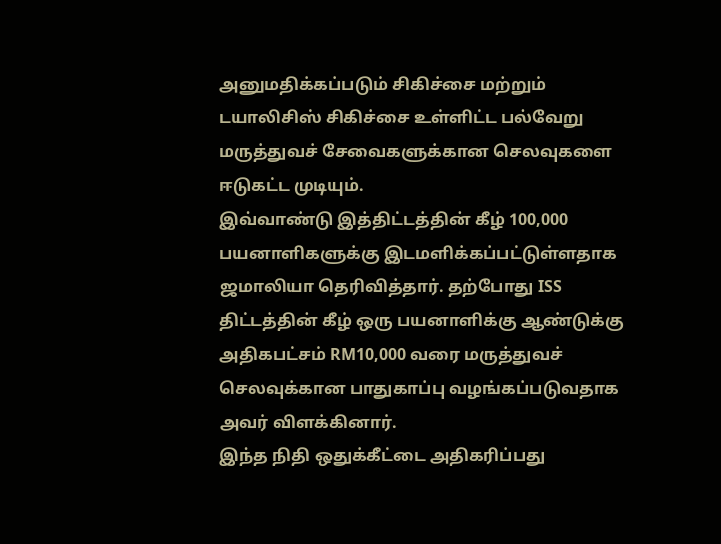அனுமதிக்கப்படும் சிகிச்சை மற்றும் டயாலிசிஸ் சிகிச்சை உள்ளிட்ட பல்வேறு மருத்துவச் சேவைகளுக்கான செலவுகளை ஈடுகட்ட முடியும்.
இவ்வாண்டு இத்திட்டத்தின் கீழ் 100,000 பயனாளிகளுக்கு இடமளிக்கப்பட்டுள்ளதாக ஜமாலியா தெரிவித்தார். தற்போது ISS திட்டத்தின் கீழ் ஒரு பயனாளிக்கு ஆண்டுக்கு அதிகபட்சம் RM10,000 வரை மருத்துவச் செலவுக்கான பாதுகாப்பு வழங்கப்படுவதாக அவர் விளக்கினார்.
இந்த நிதி ஒதுக்கீட்டை அதிகரிப்பது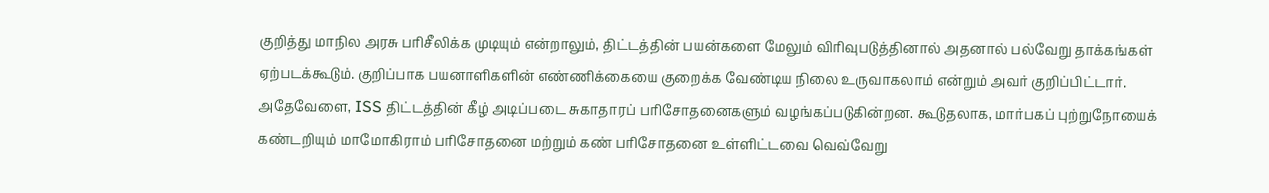குறித்து மாநில அரசு பரிசீலிக்க முடியும் என்றாலும், திட்டத்தின் பயன்களை மேலும் விரிவுபடுத்தினால் அதனால் பல்வேறு தாக்கங்கள் ஏற்படக்கூடும். குறிப்பாக பயனாளிகளின் எண்ணிக்கையை குறைக்க வேண்டிய நிலை உருவாகலாம் என்றும் அவர் குறிப்பிட்டார்.
அதேவேளை, ISS திட்டத்தின் கீழ் அடிப்படை சுகாதாரப் பரிசோதனைகளும் வழங்கப்படுகின்றன. கூடுதலாக, மார்பகப் புற்றுநோயைக் கண்டறியும் மாமோகிராம் பரிசோதனை மற்றும் கண் பரிசோதனை உள்ளிட்டவை வெவ்வேறு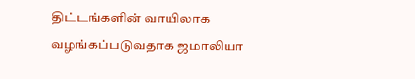திட்டங்களின் வாயிலாக வழங்கப்படுவதாக ஜமாலியா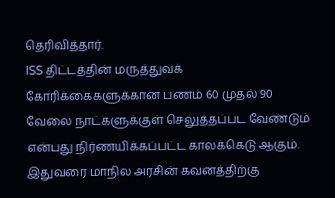தெரிவித்தார்.
ISS திட்டத்தின் மருத்துவக் கோரிக்கைகளுக்கான பணம் 60 முதல் 90 வேலை நாட்களுக்குள் செலுத்தப்பட வேண்டும் என்பது நிர்ணயிக்கப்பட்ட காலக்கெடு ஆகும்.
இதுவரை மாநில அரசின் கவனத்திற்கு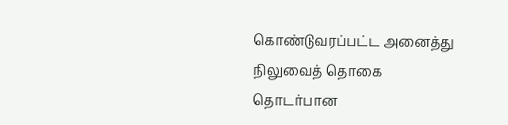கொண்டுவரப்பட்ட அனைத்து நிலுவைத் தொகை தொடர்பான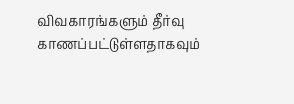விவகாரங்களும் தீர்வு காணப்பட்டுள்ளதாகவும்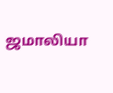ஜமாலியா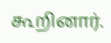கூறினார்.